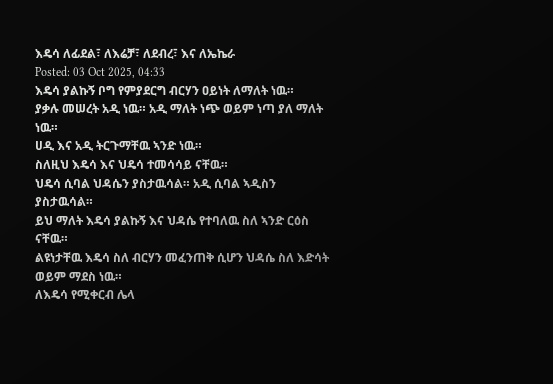እዴሳ ለፊደል፣ ለእሬቻ፣ ለደብረ፣ እና ለኤኬራ
Posted: 03 Oct 2025, 04:33
እዴሳ ያልኩኝ ቦግ የምያደርግ ብርሃን ዐይነት ለማለት ነዉ።
ያቃሉ መሠረት አዲ ነዉ። አዲ ማለት ነጭ ወይም ነጣ ያለ ማለት ነዉ።
ሀዲ እና አዲ ትርጉማቸዉ ኣንድ ነዉ።
ስለዚህ እዴሳ እና ህዴሳ ተመሳሳይ ናቸዉ።
ህዴሳ ሲባል ህዳሴን ያስታዉሳል። አዲ ሲባል ኣዲስን ያስታዉሳል።
ይህ ማለት እዴሳ ያልኩኝ እና ህዳሴ የተባለዉ ስለ ኣንድ ርዕስ ናቸዉ።
ልዩነታቸዉ እዴሳ ስለ ብርሃን መፈንጠቅ ሲሆን ህዳሴ ስለ እድሳት ወይም ማደስ ነዉ።
ለእዴሳ የሚቀርብ ሌላ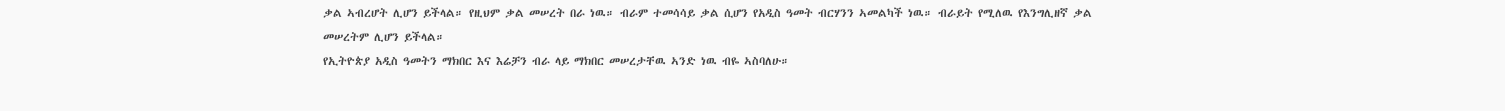ቃል ኣብረሆት ሊሆን ይችላል። የዚህም ቃል መሠረት በራ ነዉ። ብራም ተመሳሳይ ቃል ሲሆን የአዲስ ዓመት ብርሃንን ኣመልካች ነዉ። ብራይት የሚለዉ የእንግሊዘኛ ቃል መሠረትም ሊሆን ይችላል።
የኢትዮጵያ አዲስ ዓመትን ማክበር እና እሬቻን ብራ ላይ ማክበር መሠረታቸዉ ኣንድ ነዉ ብዬ ኣስባለሁ።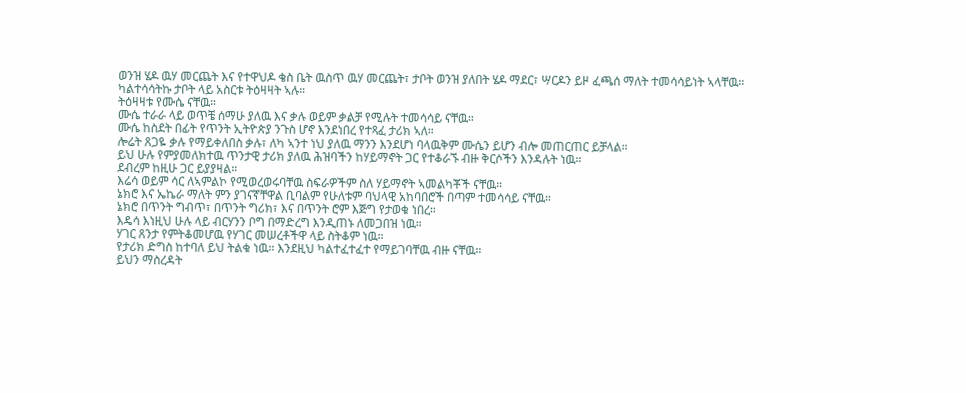ወንዝ ሄዶ ዉሃ መርጨት እና የተዋህዶ ቄስ ቤት ዉስጥ ዉሃ መርጨት፣ ታቦት ወንዝ ያለበት ሄዶ ማደር፣ ሣርዶን ይዞ ፈጫሰ ማለት ተመሳሳይነት ኣላቸዉ።
ካልተሳሳትኩ ታቦት ላይ አስርቱ ትዕዛዛት ኣሉ።
ትዕዛዛቱ የሙሴ ናቸዉ።
ሙሴ ተራራ ላይ ወጥቼ ሰማሁ ያለዉ እና ቃሉ ወይም ቃልቻ የሚሉት ተመሳሳይ ናቸዉ።
ሙሴ ከስደት በፊት የጥንት ኢትዮጵያ ንጉስ ሆኖ እንደነበረ የተጻፈ ታሪክ ኣለ።
ሎሬት ጸጋዬ ቃሉ የማይቀለበስ ቃሉ፣ ለካ ኣንተ ነህ ያለዉ ማንን እንደሆነ ባላዉቅም ሙሴን ይሆን ብሎ መጠርጠር ይቻላል።
ይህ ሁሉ የምያመለክተዉ ጥንታዊ ታሪክ ያለዉ ሕዝባችን ከሃይማኖት ጋር የተቆራኙ ብዙ ቅርሶችን እንዳሉት ነዉ።
ደብረም ከዚሁ ጋር ይያያዛል።
እሬሳ ወይም ሳር ለኣምልኮ የሚወረወሩባቸዉ ስፍራዎችም ስለ ሃይማኖት ኣመልካቾች ናቸዉ።
ኔክሮ እና ኤኬራ ማለት ምን ያገናኛቸዋል ቢባልም የሁለቱም ባህላዊ አከባበሮች በጣም ተመሳሳይ ናቸዉ።
ኔክሮ በጥንት ግብጥ፣ በጥንት ግሪክ፣ እና በጥንት ሮም እጅግ የታወቁ ነበረ።
እዴሳ እነዚህ ሁሉ ላይ ብርሃንን ቦግ በማድረግ እንዲጠኑ ለመጋበዝ ነዉ።
ሃገር ጸንታ የምትቆመሆዉ የሃገር መሠረቶችዋ ላይ ስትቆም ነዉ።
የታሪክ ድግስ ከተባለ ይህ ትልቁ ነዉ። እንደዚህ ካልተፈተፈተ የማይገባቸዉ ብዙ ናቸዉ።
ይህን ማስረዳት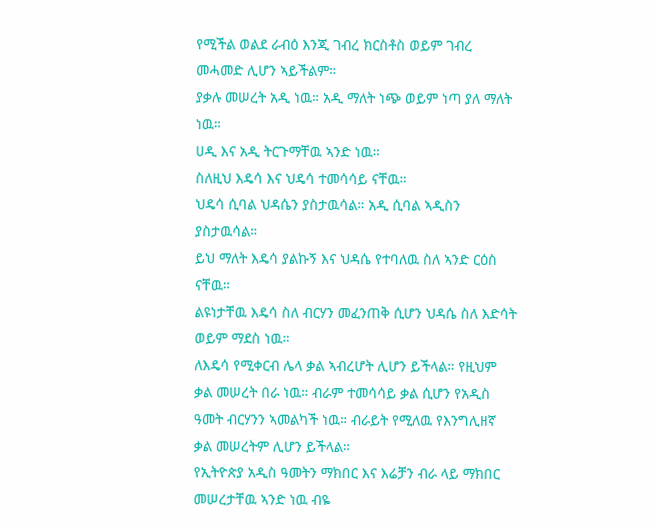የሚችል ወልደ ራብዕ እንጂ ገብረ ክርስቶስ ወይም ገብረ መሓመድ ሊሆን ኣይችልም።
ያቃሉ መሠረት አዲ ነዉ። አዲ ማለት ነጭ ወይም ነጣ ያለ ማለት ነዉ።
ሀዲ እና አዲ ትርጉማቸዉ ኣንድ ነዉ።
ስለዚህ እዴሳ እና ህዴሳ ተመሳሳይ ናቸዉ።
ህዴሳ ሲባል ህዳሴን ያስታዉሳል። አዲ ሲባል ኣዲስን ያስታዉሳል።
ይህ ማለት እዴሳ ያልኩኝ እና ህዳሴ የተባለዉ ስለ ኣንድ ርዕስ ናቸዉ።
ልዩነታቸዉ እዴሳ ስለ ብርሃን መፈንጠቅ ሲሆን ህዳሴ ስለ እድሳት ወይም ማደስ ነዉ።
ለእዴሳ የሚቀርብ ሌላ ቃል ኣብረሆት ሊሆን ይችላል። የዚህም ቃል መሠረት በራ ነዉ። ብራም ተመሳሳይ ቃል ሲሆን የአዲስ ዓመት ብርሃንን ኣመልካች ነዉ። ብራይት የሚለዉ የእንግሊዘኛ ቃል መሠረትም ሊሆን ይችላል።
የኢትዮጵያ አዲስ ዓመትን ማክበር እና እሬቻን ብራ ላይ ማክበር መሠረታቸዉ ኣንድ ነዉ ብዬ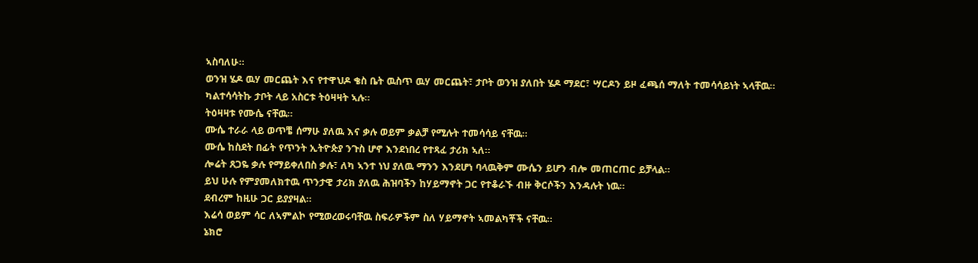ኣስባለሁ።
ወንዝ ሄዶ ዉሃ መርጨት እና የተዋህዶ ቄስ ቤት ዉስጥ ዉሃ መርጨት፣ ታቦት ወንዝ ያለበት ሄዶ ማደር፣ ሣርዶን ይዞ ፈጫሰ ማለት ተመሳሳይነት ኣላቸዉ።
ካልተሳሳትኩ ታቦት ላይ አስርቱ ትዕዛዛት ኣሉ።
ትዕዛዛቱ የሙሴ ናቸዉ።
ሙሴ ተራራ ላይ ወጥቼ ሰማሁ ያለዉ እና ቃሉ ወይም ቃልቻ የሚሉት ተመሳሳይ ናቸዉ።
ሙሴ ከስደት በፊት የጥንት ኢትዮጵያ ንጉስ ሆኖ እንደነበረ የተጻፈ ታሪክ ኣለ።
ሎሬት ጸጋዬ ቃሉ የማይቀለበስ ቃሉ፣ ለካ ኣንተ ነህ ያለዉ ማንን እንደሆነ ባላዉቅም ሙሴን ይሆን ብሎ መጠርጠር ይቻላል።
ይህ ሁሉ የምያመለክተዉ ጥንታዊ ታሪክ ያለዉ ሕዝባችን ከሃይማኖት ጋር የተቆራኙ ብዙ ቅርሶችን እንዳሉት ነዉ።
ደብረም ከዚሁ ጋር ይያያዛል።
እሬሳ ወይም ሳር ለኣምልኮ የሚወረወሩባቸዉ ስፍራዎችም ስለ ሃይማኖት ኣመልካቾች ናቸዉ።
ኔክሮ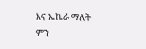እና ኤኬራ ማለት ምን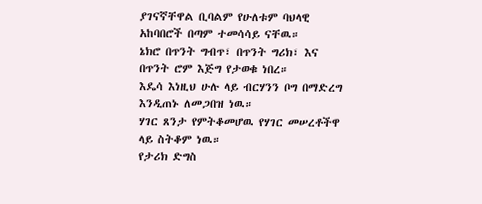ያገናኛቸዋል ቢባልም የሁለቱም ባህላዊ አከባበሮች በጣም ተመሳሳይ ናቸዉ።
ኔክሮ በጥንት ግብጥ፣ በጥንት ግሪክ፣ እና በጥንት ሮም እጅግ የታወቁ ነበረ።
እዴሳ እነዚህ ሁሉ ላይ ብርሃንን ቦግ በማድረግ እንዲጠኑ ለመጋበዝ ነዉ።
ሃገር ጸንታ የምትቆመሆዉ የሃገር መሠረቶችዋ ላይ ስትቆም ነዉ።
የታሪክ ድግስ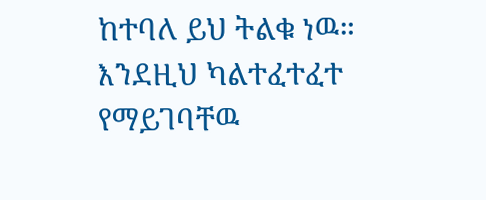ከተባለ ይህ ትልቁ ነዉ። እንደዚህ ካልተፈተፈተ የማይገባቸዉ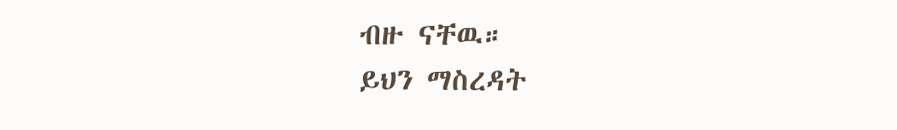ብዙ ናቸዉ።
ይህን ማስረዳት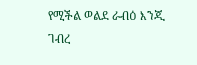የሚችል ወልደ ራብዕ እንጂ ገብረ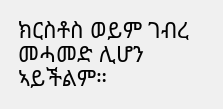ክርስቶስ ወይም ገብረ መሓመድ ሊሆን ኣይችልም።